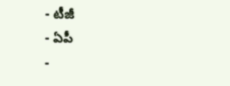- టీజీ
- ఏపీ
-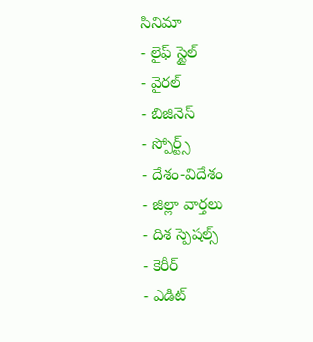సినిమా
- లైఫ్ స్టైల్
- వైరల్
- బిజినెస్
- స్పోర్ట్స్
- దేశం-విదేశం
- జిల్లా వార్తలు
- దిశ స్పెషల్స్
- కెరీర్
- ఎడిట్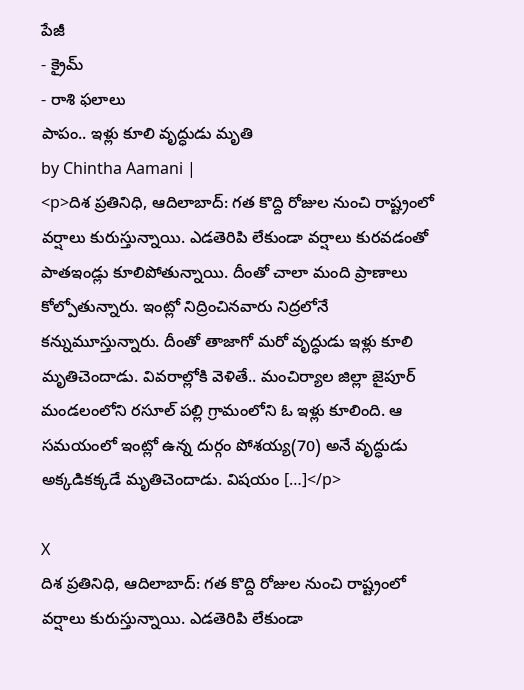పేజీ
- క్రైమ్
- రాశి ఫలాలు
పాపం.. ఇళ్లు కూలి వృద్ధుడు మృతి
by Chintha Aamani |
<p>దిశ ప్రతినిధి, ఆదిలాబాద్: గత కొద్ది రోజుల నుంచి రాష్ట్రంలో వర్షాలు కురుస్తున్నాయి. ఎడతెరిపి లేకుండా వర్షాలు కురవడంతో పాతఇండ్లు కూలిపోతున్నాయి. దీంతో చాలా మంది ప్రాణాలు కోల్పోతున్నారు. ఇంట్లో నిద్రించినవారు నిద్రలోనే కన్నుమూస్తున్నారు. దీంతో తాజాగో మరో వృద్ధుడు ఇళ్లు కూలి మృతిచెందాడు. వివరాల్లోకి వెళితే.. మంచిర్యాల జిల్లా జైపూర్ మండలంలోని రసూల్ పల్లి గ్రామంలోని ఓ ఇళ్లు కూలింది. ఆ సమయంలో ఇంట్లో ఉన్న దుర్గం పోశయ్య(70) అనే వృద్ధుడు అక్కడికక్కడే మృతిచెందాడు. విషయం […]</p>

X
దిశ ప్రతినిధి, ఆదిలాబాద్: గత కొద్ది రోజుల నుంచి రాష్ట్రంలో వర్షాలు కురుస్తున్నాయి. ఎడతెరిపి లేకుండా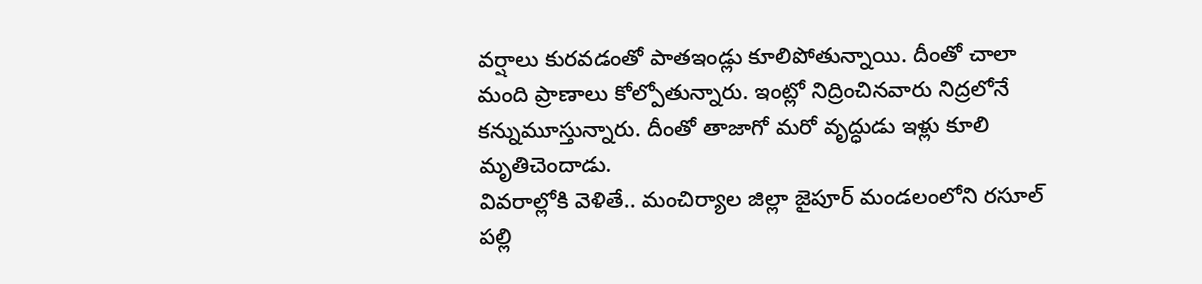వర్షాలు కురవడంతో పాతఇండ్లు కూలిపోతున్నాయి. దీంతో చాలా మంది ప్రాణాలు కోల్పోతున్నారు. ఇంట్లో నిద్రించినవారు నిద్రలోనే కన్నుమూస్తున్నారు. దీంతో తాజాగో మరో వృద్ధుడు ఇళ్లు కూలి మృతిచెందాడు.
వివరాల్లోకి వెళితే.. మంచిర్యాల జిల్లా జైపూర్ మండలంలోని రసూల్ పల్లి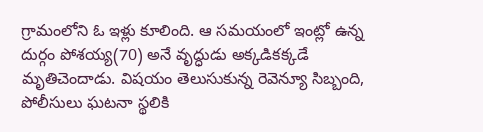గ్రామంలోని ఓ ఇళ్లు కూలింది. ఆ సమయంలో ఇంట్లో ఉన్న దుర్గం పోశయ్య(70) అనే వృద్ధుడు అక్కడికక్కడే మృతిచెందాడు. విషయం తెలుసుకున్న రెవెన్యూ సిబ్బంది, పోలీసులు ఘటనా స్థలికి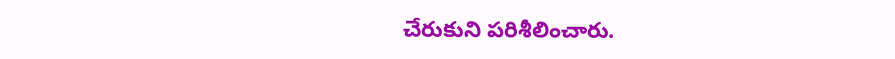చేరుకుని పరిశీలించారు.